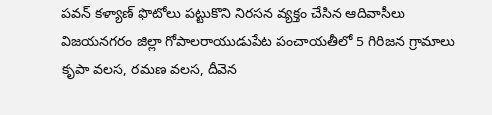పవన్ కళ్యాణ్ ఫొటోలు పట్టుకొని నిరసన వ్యక్తం చేసిన ఆదివాసీలు
విజయనగరం జిల్లా గోపాలరాయుడుపేట పంచాయతీలో 5 గిరిజన గ్రామాలు
కృపా వలస, రమణ వలస, దీవెన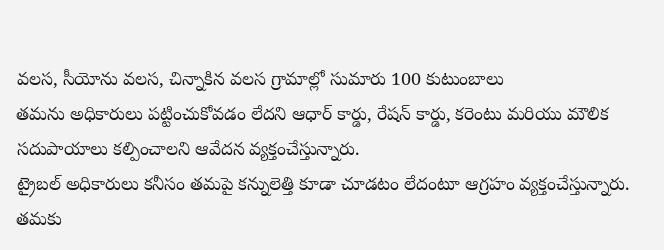వలస, సీయోను వలస, చిన్నాకిన వలస గ్రామాల్లో సుమారు 100 కుటుంబాలు
తమను అధికారులు పట్టించుకోవడం లేదని ఆధార్ కార్డు, రేషన్ కార్డు, కరెంటు మరియు మౌలిక సదుపాయాలు కల్పించాలని ఆవేదన వ్యక్తంచేస్తున్నారు.
ట్రైబల్ అధికారులు కనీసం తమపై కన్నులెత్తి కూడా చూడటం లేదంటూ ఆగ్రహం వ్యక్తంచేస్తున్నారు.
తమకు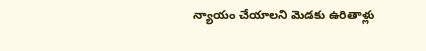న్యాయం చేయాలని మెడకు ఉరితాళ్లు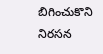బిగించుకొని నిరసన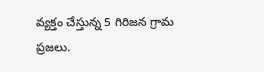వ్యక్తం చేస్తున్న 5 గిరిజన గ్రామ ప్రజలు.